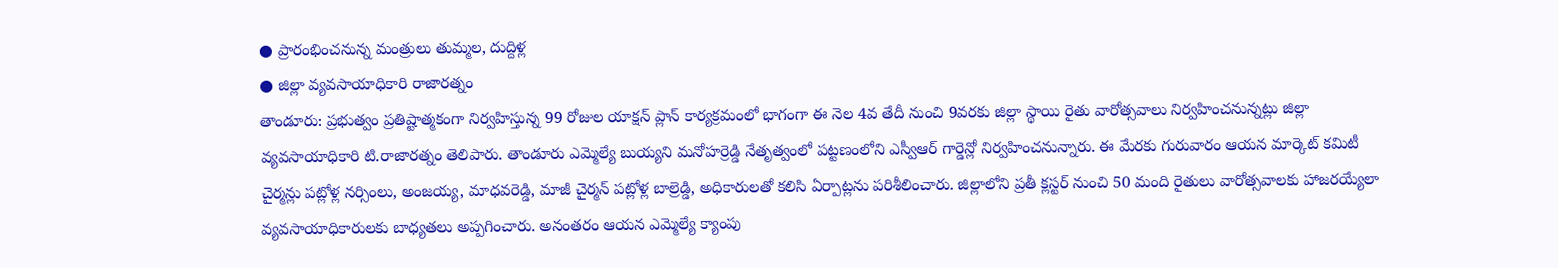● ప్రారంభించనున్న మంత్రులు తుమ్మల, దుద్దిళ్ల
● జిల్లా వ్యవసాయాధికారి రాజారత్నం
తాండూరు: ప్రభుత్వం ప్రతిష్టాత్మకంగా నిర్వహిస్తున్న 99 రోజుల యాక్షన్ ప్లాన్ కార్యక్రమంలో భాగంగా ఈ నెల 4వ తేదీ నుంచి 9వరకు జిల్లా స్థాయి రైతు వారోత్సవాలు నిర్వహించనున్నట్లు జిల్లా వ్యవసాయాధికారి టి.రాజారత్నం తెలిపారు. తాండూరు ఎమ్మెల్యే బుయ్యని మనోహర్రెడ్డి నేతృత్వంలో పట్టణంలోని ఎస్వీఆర్ గార్డెన్లో నిర్వహించనున్నారు. ఈ మేరకు గురువారం ఆయన మార్కెట్ కమిటీ చైర్మన్లు పట్లోళ్ల నర్సింలు, అంజయ్య, మాధవరెడ్డి, మాజీ చైర్మన్ పట్లోళ్ల బాల్రెడ్డి, అధికారులతో కలిసి ఏర్పాట్లను పరిశీలించారు. జిల్లాలోని ప్రతీ క్లస్టర్ నుంచి 50 మంది రైతులు వారోత్సవాలకు హాజరయ్యేలా వ్యవసాయాధికారులకు బాధ్యతలు అప్పగించారు. అనంతరం ఆయన ఎమ్మెల్యే క్యాంపు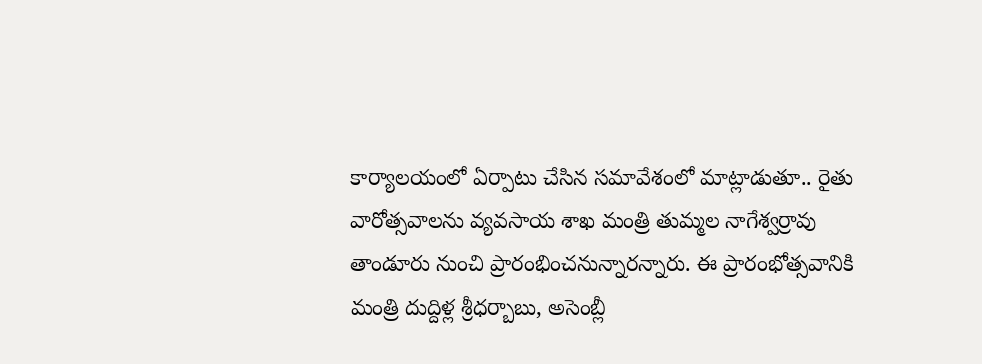కార్యాలయంలో ఏర్పాటు చేసిన సమావేశంలో మాట్లాడుతూ.. రైతు వారోత్సవాలను వ్యవసాయ శాఖ మంత్రి తుమ్మల నాగేశ్వర్రావు తాండూరు నుంచి ప్రారంభించనున్నారన్నారు. ఈ ప్రారంభోత్సవానికి మంత్రి దుద్దిళ్ల శ్రీధర్బాబు, అసెంబ్లీ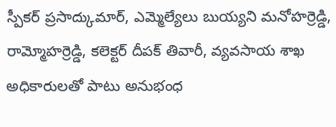స్పీకర్ ప్రసాద్కుమార్, ఎమ్మెల్యేలు బుయ్యని మనోహర్రెడ్డి, రామ్మోహర్రెడ్డి, కలెక్టర్ దీపక్ తివారీ, వ్యవసాయ శాఖ అధికారులతో పాటు అనుభంధ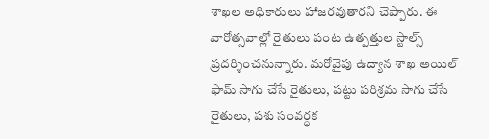శాఖల అధికారులు హాజరవుతారని చెప్పారు. ఈ వారోత్సవాల్లో రైతులు పంట ఉత్పత్తుల స్టాల్స్ ప్రదర్శించనున్నారు. మరోవైపు ఉద్యాన శాఖ అయిల్ ఫామ్ సాగు చేసే రైతులు, పట్టు పరిశ్రమ సాగు చేసే రైతులు, పశు సంవర్ధక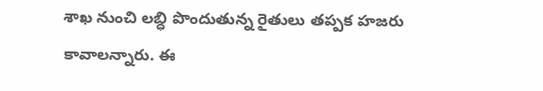శాఖ నుంచి లబ్ధి పొందుతున్న రైతులు తప్పక హజరు కావాలన్నారు. ఈ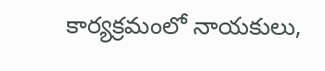కార్యక్రమంలో నాయకులు,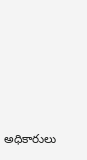అధికారులు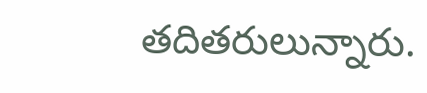తదితరులున్నారు.